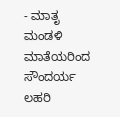- ಮಾತೃ ಮಂಡಳಿ ಮಾತೆಯರಿಂದ ಸೌಂದರ್ಯ ಲಹರಿ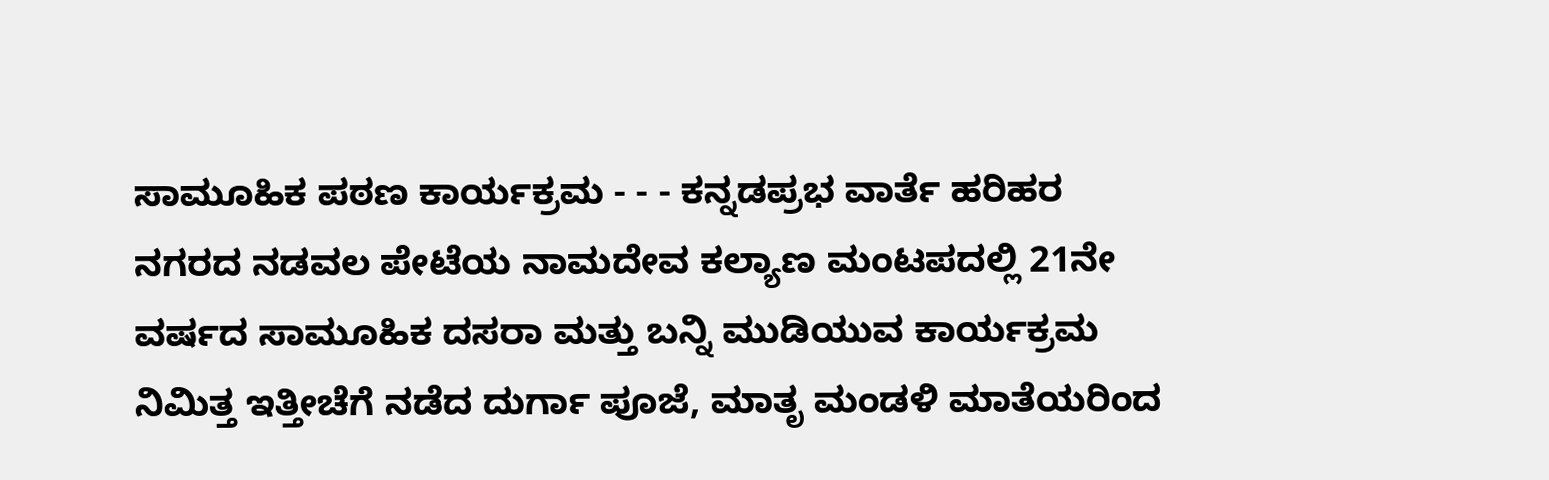ಸಾಮೂಹಿಕ ಪಠಣ ಕಾರ್ಯಕ್ರಮ - - - ಕನ್ನಡಪ್ರಭ ವಾರ್ತೆ ಹರಿಹರ
ನಗರದ ನಡವಲ ಪೇಟೆಯ ನಾಮದೇವ ಕಲ್ಯಾಣ ಮಂಟಪದಲ್ಲಿ 21ನೇ ವರ್ಷದ ಸಾಮೂಹಿಕ ದಸರಾ ಮತ್ತು ಬನ್ನಿ ಮುಡಿಯುವ ಕಾರ್ಯಕ್ರಮ ನಿಮಿತ್ತ ಇತ್ತೀಚೆಗೆ ನಡೆದ ದುರ್ಗಾ ಪೂಜೆ, ಮಾತೃ ಮಂಡಳಿ ಮಾತೆಯರಿಂದ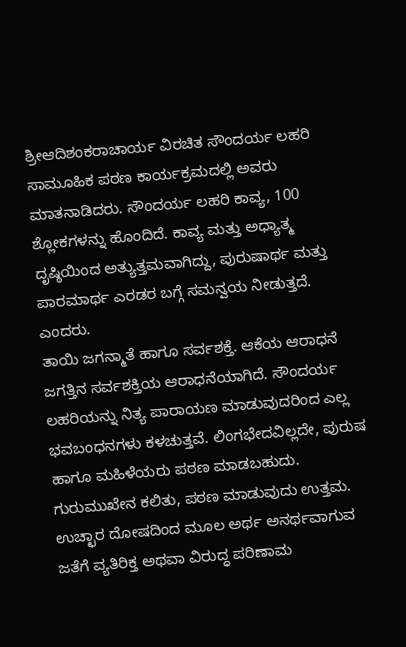ಶ್ರೀಆದಿಶಂಕರಾಚಾರ್ಯ ವಿರಚಿತ ಸೌಂದರ್ಯ ಲಹರಿ ಸಾಮೂಹಿಕ ಪಠಣ ಕಾರ್ಯಕ್ರಮದಲ್ಲಿ ಅವರು ಮಾತನಾಡಿದರು. ಸೌಂದರ್ಯ ಲಹರಿ ಕಾವ್ಯ, 100 ಶ್ಲೋಕಗಳನ್ನು ಹೊಂದಿದೆ. ಕಾವ್ಯ ಮತ್ತು ಅಧ್ಯಾತ್ಮ ದೃಷ್ಠಿಯಿಂದ ಅತ್ಯುತ್ತಮವಾಗಿದ್ದು, ಪುರುಷಾರ್ಥ ಮತ್ತು ಪಾರಮಾರ್ಥ ಎರಡರ ಬಗ್ಗೆ ಸಮನ್ವಯ ನೀಡುತ್ತದೆ. ಎಂದರು.
ತಾಯಿ ಜಗನ್ಮಾತೆ ಹಾಗೂ ಸರ್ವಶಕ್ತೆ. ಆಕೆಯ ಆರಾಧನೆ ಜಗತ್ತಿನ ಸರ್ವಶಕ್ತಿಯ ಆರಾಧನೆಯಾಗಿದೆ. ಸೌಂದರ್ಯ ಲಹರಿಯನ್ನು ನಿತ್ಯ ಪಾರಾಯಣ ಮಾಡುವುದರಿಂದ ಎಲ್ಲ ಭವಬಂಧನಗಳು ಕಳಚುತ್ತವೆ. ಲಿಂಗಭೇದವಿಲ್ಲದೇ, ಪುರುಷ ಹಾಗೂ ಮಹಿಳೆಯರು ಪಠಣ ಮಾಡಬಹುದು. ಗುರುಮುಖೇನ ಕಲಿತು, ಪಠಣ ಮಾಡುವುದು ಉತ್ತಮ. ಉಚ್ಛಾರ ದೋಷದಿಂದ ಮೂಲ ಅರ್ಥ ಅನರ್ಥವಾಗುವ ಜತೆಗೆ ವ್ಯತಿರಿಕ್ತ ಅಥವಾ ವಿರುದ್ಧ ಪರಿಣಾಮ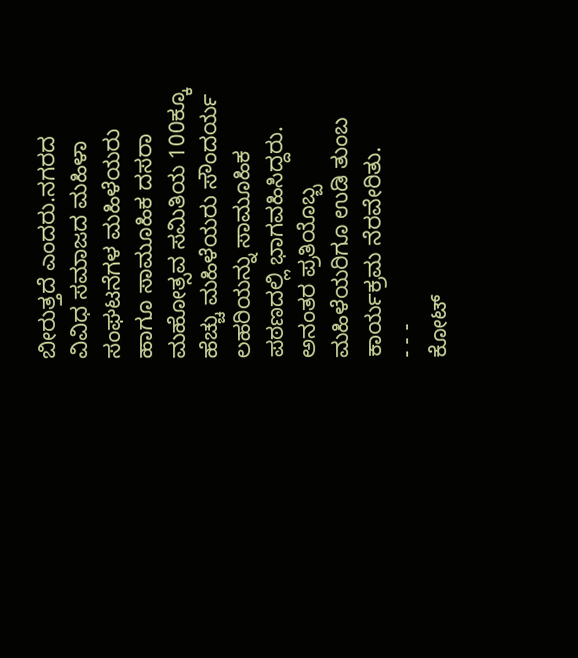ಬೀರುತ್ತದೆ ಎಂದರು.ನಗರದ ವಿವಿಧ ಸಮಾಜದ ಮಹಿಳಾ ಸಂಘಟನೆಗಳ ಮಹಿಳೆಯರು ಹಾಗೂ ಸಾಮೂಹಿಕ ದಸರಾ ಮಹೋತ್ಸವ ಸಮಿತಿಯ 100ಕ್ಕೂ ಹೆಚ್ಚು ಮಹಿಳೆಯರು ಸೌಂದರ್ಯ ಲಹರಿಯನ್ನು ಸಾಮೂಹಿಕ ಪಠಣದಲ್ಲಿ ಭಾಗವಹಿಸಿದ್ದರು. ಅನಂತರ ಪ್ರತಿಯೊಬ್ಬ ಮಹಿಳೆಯರಿಗೂ ಉಡಿ ತುಂಬ ಕಾರ್ಯಕ್ರಮ ನೆರವೇರಿತು.
- - -
ಕೋಟ್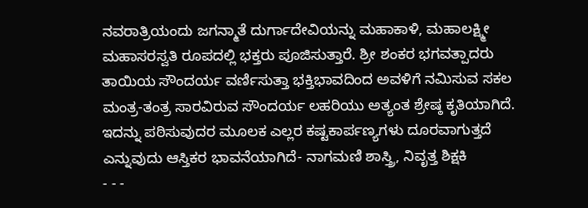ನವರಾತ್ರಿಯಂದು ಜಗನ್ಮಾತೆ ದುರ್ಗಾದೇವಿಯನ್ನು ಮಹಾಕಾಳಿ, ಮಹಾಲಕ್ಷ್ಮೀ ಮಹಾಸರಸ್ವತಿ ರೂಪದಲ್ಲಿ ಭಕ್ತರು ಪೂಜಿಸುತ್ತಾರೆ. ಶ್ರೀ ಶಂಕರ ಭಗವತ್ಪಾದರು ತಾಯಿಯ ಸೌಂದರ್ಯ ವರ್ಣಿಸುತ್ತಾ ಭಕ್ತಿಭಾವದಿಂದ ಅವಳಿಗೆ ನಮಿಸುವ ಸಕಲ ಮಂತ್ರ-ತಂತ್ರ ಸಾರವಿರುವ ಸೌಂದರ್ಯ ಲಹರಿಯು ಅತ್ಯಂತ ಶ್ರೇಷ್ಠ ಕೃತಿಯಾಗಿದೆ. ಇದನ್ನು ಪಠಿಸುವುದರ ಮೂಲಕ ಎಲ್ಲರ ಕಷ್ಟಕಾರ್ಪಣ್ಯಗಳು ದೂರವಾಗುತ್ತದೆ ಎನ್ನುವುದು ಆಸ್ತಿಕರ ಭಾವನೆಯಾಗಿದೆ- ನಾಗಮಣಿ ಶಾಸ್ತ್ರಿ, ನಿವೃತ್ತ ಶಿಕ್ಷಕಿ
- - -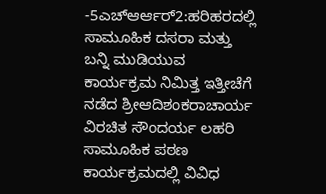-5ಎಚ್ಆರ್ಆರ್2:ಹರಿಹರದಲ್ಲಿ ಸಾಮೂಹಿಕ ದಸರಾ ಮತ್ತು ಬನ್ನಿ ಮುಡಿಯುವ ಕಾರ್ಯಕ್ರಮ ನಿಮಿತ್ತ ಇತ್ತೀಚೆಗೆ ನಡೆದ ಶ್ರೀಆದಿಶಂಕರಾಚಾರ್ಯ ವಿರಚಿತ ಸೌಂದರ್ಯ ಲಹರಿ ಸಾಮೂಹಿಕ ಪಠಣ ಕಾರ್ಯಕ್ರಮದಲ್ಲಿ ವಿವಿಧ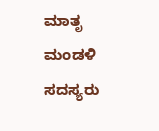ಮಾತೃ ಮಂಡಳಿ ಸದಸ್ಯರು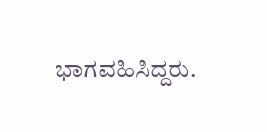ಭಾಗವಹಿಸಿದ್ದರು.